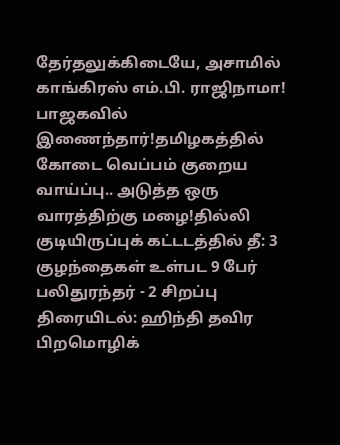தேர்தலுக்கிடையே, அசாமில் காங்கிரஸ் எம்.பி. ராஜிநாமா! பாஜகவில் இணைந்தார்!தமிழகத்தில் கோடை வெப்பம் குறைய வாய்ப்பு.. அடுத்த ஒரு வாரத்திற்கு மழை!தில்லி குடியிருப்புக் கட்டடத்தில் தீ: 3 குழந்தைகள் உள்பட 9 பேர் பலிதுரந்தர் - 2 சிறப்பு திரையிடல்: ஹிந்தி தவிர பிறமொழிக்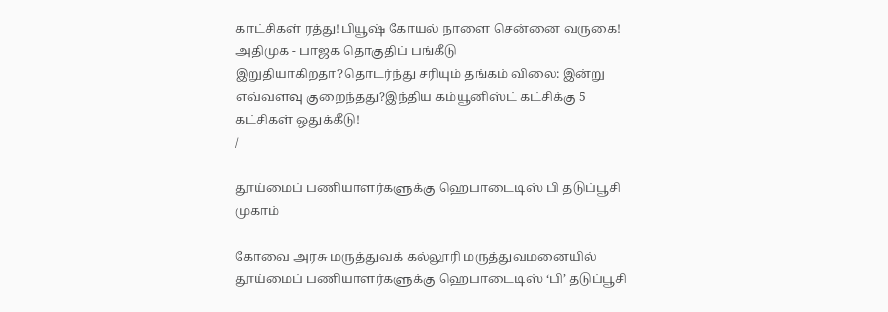காட்சிகள் ரத்து!பியூஷ் கோயல் நாளை சென்னை வருகை! அதிமுக - பாஜக தொகுதிப் பங்கீடு இறுதியாகிறதா?தொடர்ந்து சரியும் தங்கம் விலை: இன்று எவ்வளவு குறைந்தது?இந்திய கம்யூனிஸ்ட் கட்சிக்கு 5 கட்சிகள் ஒதுக்கீடு!
/

தூய்மைப் பணியாளர்களுக்கு ஹெபாடைடிஸ் பி தடுப்பூசி முகாம்

கோவை அரசு மருத்துவக் கல்லூரி மருத்துவமனையில் தூய்மைப் பணியாளர்களுக்கு ஹெபாடைடிஸ் ‘பி’ தடுப்பூசி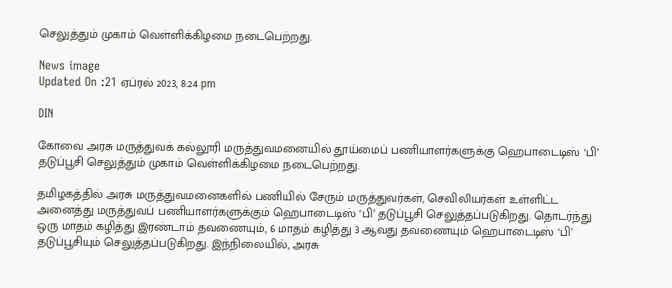செலுத்தும் முகாம் வெள்ளிக்கிழமை நடைபெற்றது.

News image
Updated On :21 ஏப்ரல் 2023, 8:24 pm

DIN

கோவை அரசு மருத்துவக் கல்லூரி மருத்துவமனையில் தூய்மைப் பணியாளர்களுக்கு ஹெபாடைடிஸ் ‘பி’ தடுப்பூசி செலுத்தும் முகாம் வெள்ளிக்கிழமை நடைபெற்றது.

தமிழகத்தில் அரசு மருத்துவமனைகளில் பணியில் சேரும் மருத்துவர்கள், செவிலியர்கள் உள்ளிட்ட அனைத்து மருத்துவப் பணியாளர்களுக்கும் ஹெபாடைடிஸ் ‘பி’ தடுப்பூசி செலுத்தப்படுகிறது. தொடர்ந்து ஒரு மாதம் கழித்து இரண்டாம் தவணையும், 6 மாதம் கழித்து 3 ஆவது தவணையும் ஹெபாடைடிஸ் ‘பி’ தடுப்பூசியும் செலுத்தப்படுகிறது. இந்நிலையில், அரசு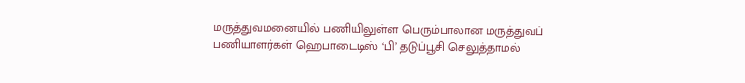மருத்துவமனையில் பணியிலுள்ள பெரும்பாலான மருத்துவப் பணியாளர்கள் ஹெபாடைடிஸ் ‘பி’ தடுப்பூசி செலுத்தாமல்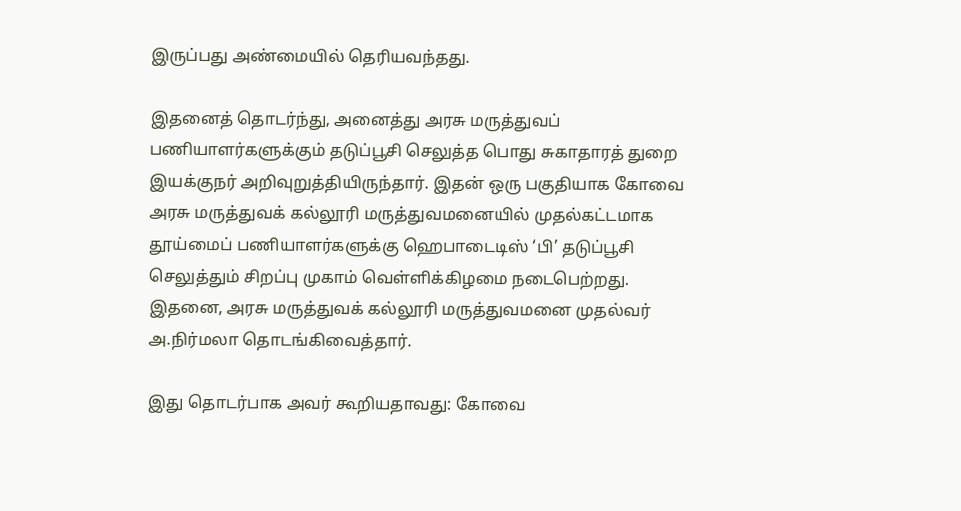இருப்பது அண்மையில் தெரியவந்தது.

இதனைத் தொடர்ந்து, அனைத்து அரசு மருத்துவப் பணியாளர்களுக்கும் தடுப்பூசி செலுத்த பொது சுகாதாரத் துறை இயக்குநர் அறிவுறுத்தியிருந்தார். இதன் ஒரு பகுதியாக கோவை அரசு மருத்துவக் கல்லூரி மருத்துவமனையில் முதல்கட்டமாக தூய்மைப் பணியாளர்களுக்கு ஹெபாடைடிஸ் ‘பி’ தடுப்பூசி செலுத்தும் சிறப்பு முகாம் வெள்ளிக்கிழமை நடைபெற்றது. இதனை, அரசு மருத்துவக் கல்லூரி மருத்துவமனை முதல்வர் அ.நிர்மலா தொடங்கிவைத்தார்.

இது தொடர்பாக அவர் கூறியதாவது: கோவை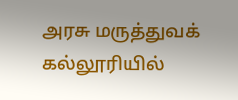அரசு மருத்துவக் கல்லூரியில்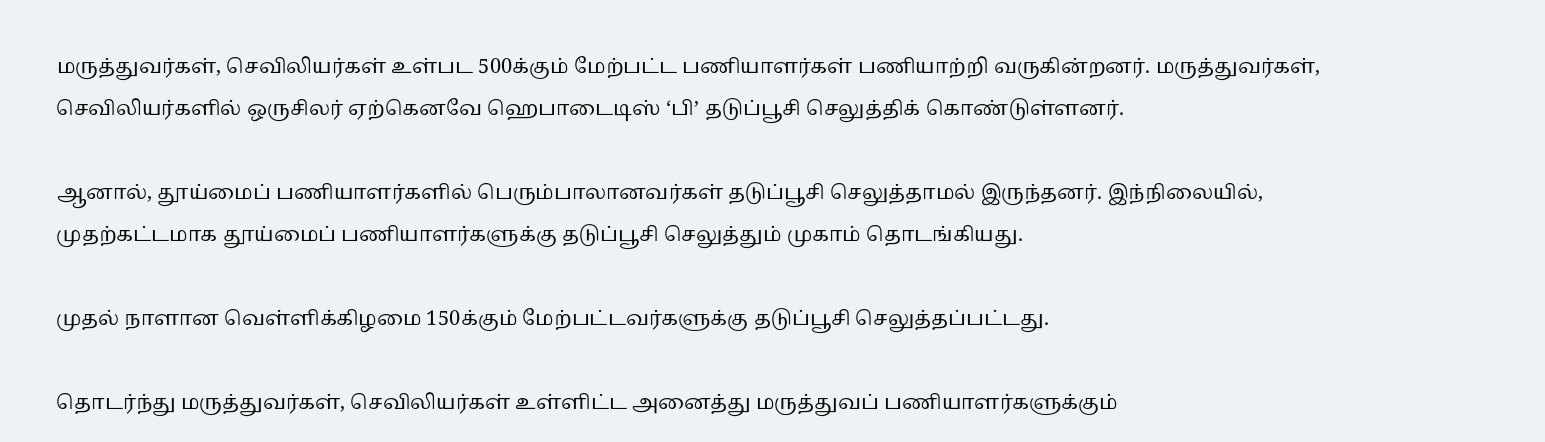மருத்துவர்கள், செவிலியர்கள் உள்பட 500க்கும் மேற்பட்ட பணியாளர்கள் பணியாற்றி வருகின்றனர். மருத்துவர்கள், செவிலியர்களில் ஒருசிலர் ஏற்கெனவே ஹெபாடைடிஸ் ‘பி’ தடுப்பூசி செலுத்திக் கொண்டுள்ளனர்.

ஆனால், தூய்மைப் பணியாளர்களில் பெரும்பாலானவர்கள் தடுப்பூசி செலுத்தாமல் இருந்தனர். இந்நிலையில், முதற்கட்டமாக தூய்மைப் பணியாளர்களுக்கு தடுப்பூசி செலுத்தும் முகாம் தொடங்கியது.

முதல் நாளான வெள்ளிக்கிழமை 150க்கும் மேற்பட்டவர்களுக்கு தடுப்பூசி செலுத்தப்பட்டது.

தொடர்ந்து மருத்துவர்கள், செவிலியர்கள் உள்ளிட்ட அனைத்து மருத்துவப் பணியாளர்களுக்கும்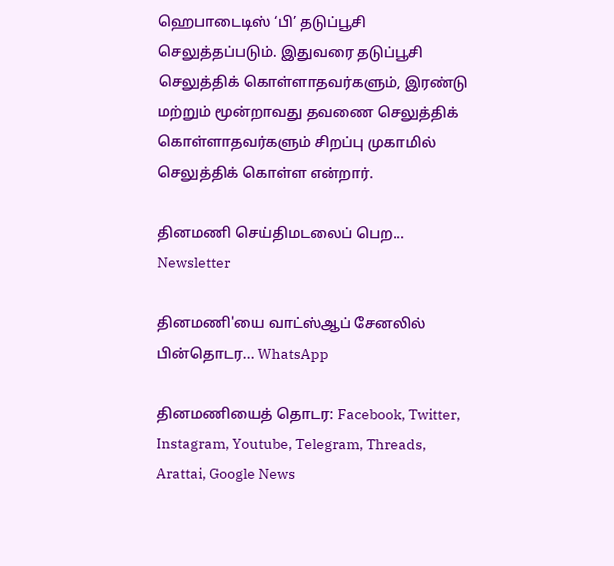ஹெபாடைடிஸ் ‘பி’ தடுப்பூசி செலுத்தப்படும். இதுவரை தடுப்பூசி செலுத்திக் கொள்ளாதவர்களும், இரண்டு மற்றும் மூன்றாவது தவணை செலுத்திக் கொள்ளாதவர்களும் சிறப்பு முகாமில் செலுத்திக் கொள்ள என்றார்.

தினமணி செய்திமடலைப் பெற... Newsletter

தினமணி'யை வாட்ஸ்ஆப் சேனலில் பின்தொடர... WhatsApp

தினமணியைத் தொடர: Facebook, Twitter, Instagram, Youtube, Telegram, Threads, Arattai, Google News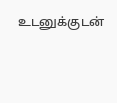உடனுக்குடன்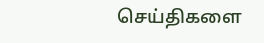செய்திகளை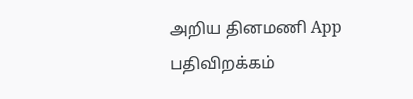அறிய தினமணி App பதிவிறக்கம்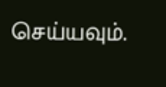செய்யவும்.